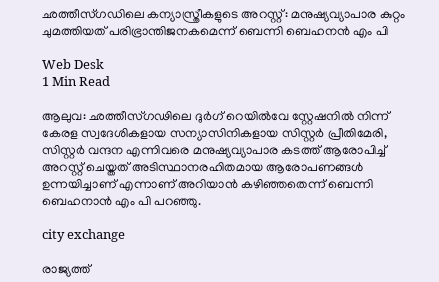ഛത്തീസ്ഗഡിലെ കന്യാസ്ത്രീകളുടെ അറസ്റ്റ്: മനുഷ്യവ്യാപാര കുറ്റം ചുമത്തിയത് പരിഭ്രാന്തിജനകമെന്ന് ബെന്നി ബെഹനന്‍ എം പി

Web Desk
1 Min Read

ആലുവ: ഛത്തീസ്ഗഢിലെ ദുര്‍ഗ് റെയില്‍വേ സ്റ്റേഷനില്‍ നിന്ന് കേരള സ്വദേശികളായ സന്യാസിനികളായ സിസ്റ്റര്‍ പ്രീതിമേരി, സിസ്റ്റര്‍ വന്ദന എന്നിവരെ മനുഷ്യവ്യാപാര കടത്ത് ആരോപിച്ച് അറസ്റ്റ് ചെയ്തത് അടിസ്ഥാനരഹിതമായ ആരോപണങ്ങള്‍ ഉന്നയിച്ചാണ് എന്നാണ് അറിയാന്‍ കഴിഞ്ഞതെന്ന് ബെന്നി ബെഹനാന്‍ എം പി പറഞ്ഞു.

city exchange

രാജ്യത്ത്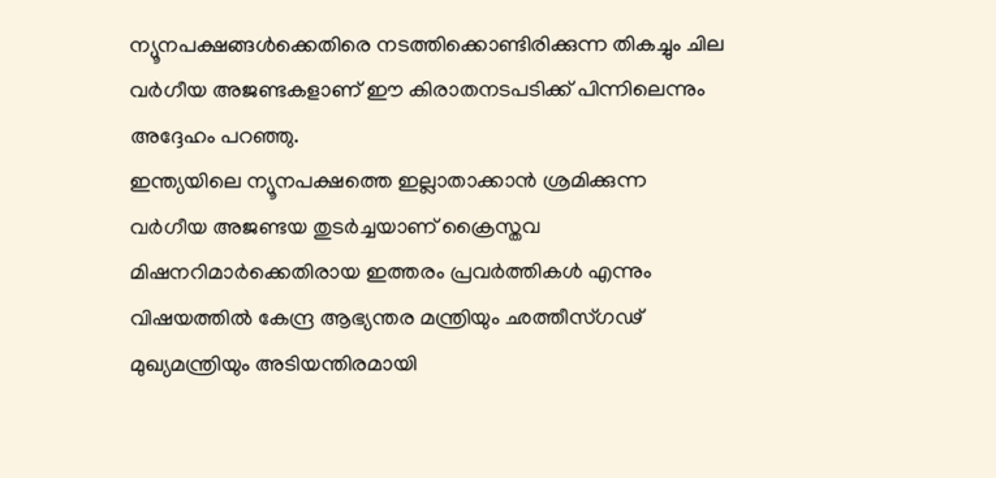ന്യൂനപക്ഷങ്ങള്‍ക്കെതിരെ നടത്തിക്കൊണ്ടിരിക്കുന്ന തികച്ചും ചില വര്‍ഗീയ അജണ്ടകളാണ് ഈ കിരാതനടപടിക്ക് പിന്നിലെന്നും അദ്ദേഹം പറഞ്ഞു.
ഇന്ത്യയിലെ ന്യൂനപക്ഷത്തെ ഇല്ലാതാക്കാന്‍ ശ്രമിക്കുന്ന വര്‍ഗീയ അജണ്ടയ തുടര്‍ച്ചയാണ് ക്രൈസ്തവ മിഷനറിമാര്‍ക്കെതിരായ ഇത്തരം പ്രവര്‍ത്തികള്‍ എന്നും വിഷയത്തില്‍ കേന്ദ്ര ആഭ്യന്തര മന്ത്രിയും ഛത്തീസ്ഗഢ് മുഖ്യമന്ത്രിയും അടിയന്തിരമായി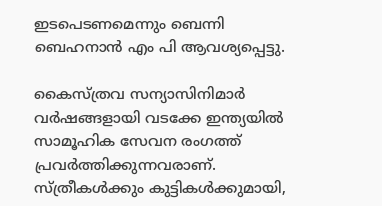ഇടപെടണമെന്നും ബെന്നി ബെഹനാന്‍ എം പി ആവശ്യപ്പെട്ടു.

കൈസ്ത്രവ സന്യാസിനിമാര്‍ വര്‍ഷങ്ങളായി വടക്കേ ഇന്ത്യയില്‍ സാമൂഹിക സേവന രംഗത്ത് പ്രവര്‍ത്തിക്കുന്നവരാണ്. സ്ത്രീകള്‍ക്കും കുട്ടികള്‍ക്കുമായി,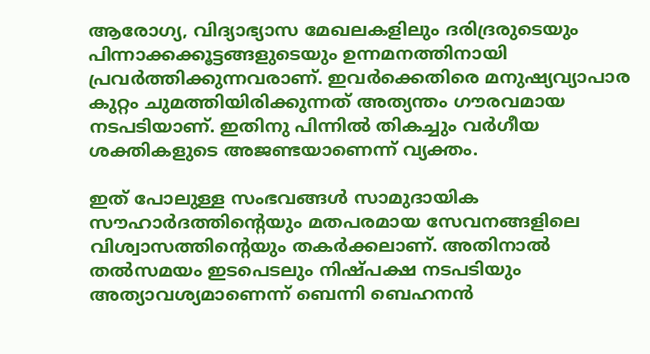ആരോഗ്യ, വിദ്യാഭ്യാസ മേഖലകളിലും ദരിദ്രരുടെയും പിന്നാക്കക്കൂട്ടങ്ങളുടെയും ഉന്നമനത്തിനായി പ്രവര്‍ത്തിക്കുന്നവരാണ്. ഇവര്‍ക്കെതിരെ മനുഷ്യവ്യാപാര കുറ്റം ചുമത്തിയിരിക്കുന്നത് അത്യന്തം ഗൗരവമായ നടപടിയാണ്. ഇതിനു പിന്നില്‍ തികച്ചും വര്‍ഗീയ ശക്തികളുടെ അജണ്ടയാണെന്ന് വ്യക്തം.

ഇത് പോലുള്ള സംഭവങ്ങള്‍ സാമുദായിക സൗഹാര്‍ദത്തിന്റെയും മതപരമായ സേവനങ്ങളിലെ വിശ്വാസത്തിന്റെയും തകര്‍ക്കലാണ്. അതിനാല്‍ തല്‍സമയം ഇടപെടലും നിഷ്പക്ഷ നടപടിയും അത്യാവശ്യമാണെന്ന് ബെന്നി ബെഹനന്‍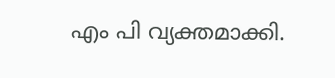എം പി വ്യക്തമാക്കി.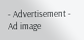- Advertisement -
Ad image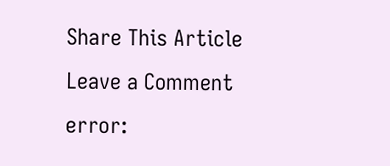Share This Article
Leave a Comment
error: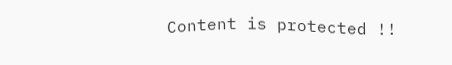Content is protected !!